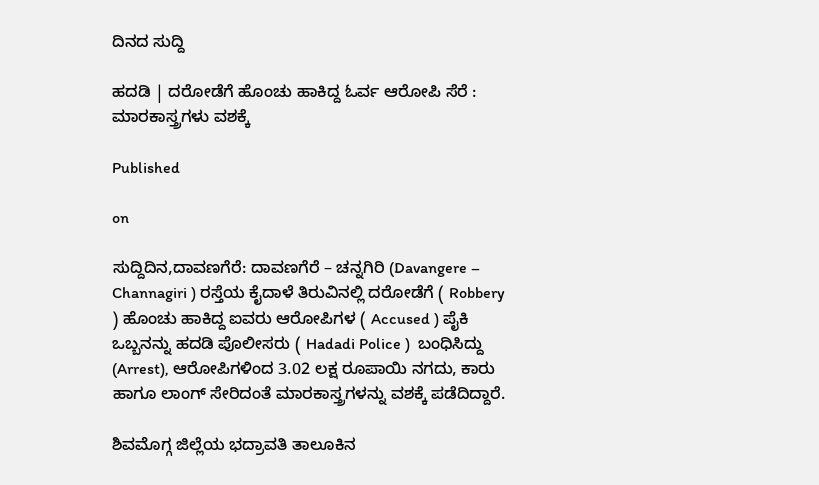ದಿನದ ಸುದ್ದಿ

ಹದಡಿ | ದರೋಡೆಗೆ ಹೊಂಚು ಹಾಕಿದ್ದ ಓರ್ವ ಆರೋಪಿ ಸೆರೆ : ಮಾರಕಾಸ್ತ್ರಗಳು ವಶಕ್ಕೆ

Published

on

ಸುದ್ದಿದಿನ,ದಾವಣಗೆರೆ: ದಾವಣಗೆರೆ – ಚನ್ನಗಿರಿ (Davangere – Channagiri ) ರಸ್ತೆಯ ಕೈದಾಳೆ ತಿರುವಿನಲ್ಲಿ ದರೋಡೆಗೆ ( Robbery ) ಹೊಂಚು ಹಾಕಿದ್ದ ಐವರು ಆರೋಪಿಗಳ ( Accused ) ಪೈಕಿ ಒಬ್ಬನನ್ನು ಹದಡಿ ಪೊಲೀಸರು ( Hadadi Police )  ಬಂಧಿಸಿದ್ದು (Arrest), ಆರೋಪಿಗಳಿಂದ 3.02 ಲಕ್ಷ ರೂಪಾಯಿ ನಗದು, ಕಾರು ಹಾಗೂ ಲಾಂಗ್ ಸೇರಿದಂತೆ ಮಾರಕಾಸ್ತ್ರಗಳನ್ನು ವಶಕ್ಕೆ ಪಡೆದಿದ್ದಾರೆ.

ಶಿವಮೊಗ್ಗ ಜಿಲ್ಲೆಯ ಭದ್ರಾವತಿ ತಾಲೂಕಿನ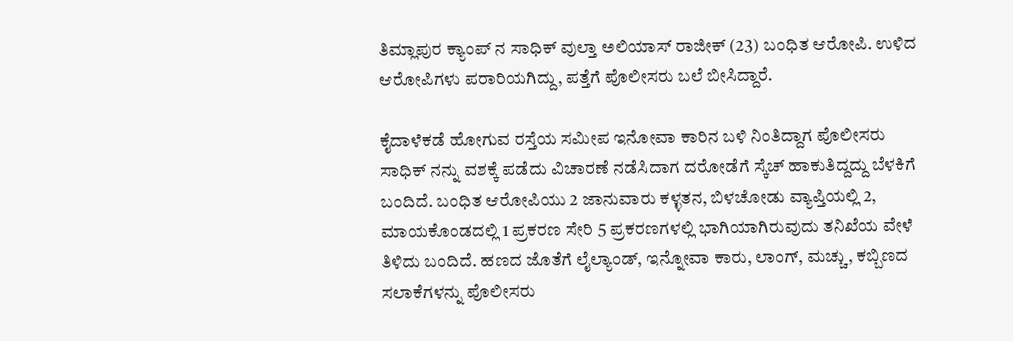ತಿಮ್ಲಾಪುರ ಕ್ಯಾಂಪ್ ನ ಸಾಧಿಕ್ ವುಲ್ತಾ ಅಲಿಯಾಸ್ ರಾಜೀಕ್ (23) ಬಂಧಿತ ಆರೋಪಿ. ಉಳಿದ ಆರೋಪಿಗಳು ಪರಾರಿಯಗಿದ್ದು, ಪತ್ತೆಗೆ ಪೊಲೀಸರು ಬಲೆ ಬೀಸಿದ್ದಾರೆ.

ಕೈದಾಳೆಕಡೆ ಹೋಗುವ ರಸ್ತೆಯ ಸಮೀಪ ಇನೋವಾ ಕಾರಿನ ಬಳಿ ನಿಂತಿದ್ದಾಗ ಪೊಲೀಸರು ಸಾಧಿಕ್ ನನ್ನು ವಶಕ್ಕೆ ಪಡೆದು ವಿಚಾರಣೆ ನಡೆಸಿದಾಗ ದರೋಡೆಗೆ ಸ್ಕೆಚ್ ಹಾಕುತಿದ್ದದ್ದು ಬೆಳಕಿಗೆ ಬಂದಿದೆ. ಬಂಧಿತ ಆರೋಪಿಯು 2 ಜಾನುವಾರು ಕಳ್ಳತನ, ಬಿಳಚೋಡು ವ್ಯಾಪ್ತಿಯಲ್ಲಿ 2, ಮಾಯಕೊಂಡದಲ್ಲಿ 1 ಪ್ರಕರಣ ಸೇರಿ 5 ಪ್ರಕರಣಗಳಲ್ಲಿ ಭಾಗಿಯಾಗಿರುವುದು ತನಿಖೆಯ ವೇಳೆ ತಿಳಿದು ಬಂದಿದೆ. ಹಣದ ಜೊತೆಗೆ ಲೈಲ್ಯಾಂಡ್, ಇನ್ನೋವಾ ಕಾರು, ಲಾಂಗ್, ಮಚ್ಚು, ಕಬ್ಬಿಣದ ಸಲಾಕೆಗಳನ್ನು ಪೊಲೀಸರು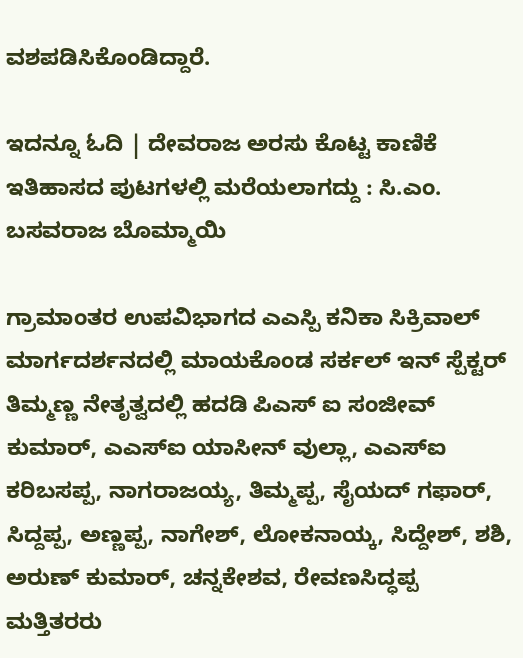ವಶಪಡಿಸಿಕೊಂಡಿದ್ದಾರೆ.

ಇದನ್ನೂ ಓದಿ | ದೇವರಾಜ ಅರಸು ಕೊಟ್ಟ ಕಾಣಿಕೆ ಇತಿಹಾಸದ ಪುಟಗಳಲ್ಲಿ ಮರೆಯಲಾಗದ್ದು : ಸಿ.ಎಂ. ಬಸವರಾಜ ಬೊಮ್ಮಾಯಿ

ಗ್ರಾಮಾಂತರ ಉಪವಿಭಾಗದ ಎಎಸ್ಪಿ ಕನಿಕಾ ಸಿಕ್ರಿವಾಲ್ ಮಾರ್ಗದರ್ಶನದಲ್ಲಿ ಮಾಯಕೊಂಡ ಸರ್ಕಲ್ ಇನ್ ಸ್ಪೆಕ್ಟರ್ ತಿಮ್ಮಣ್ಣ ನೇತೃತ್ವದಲ್ಲಿ ಹದಡಿ ಪಿಎಸ್ ಐ ಸಂಜೀವ್ ಕುಮಾರ್, ಎಎಸ್ಐ ಯಾಸೀನ್ ವುಲ್ಲಾ, ಎಎಸ್ಐ ಕರಿಬಸಪ್ಪ, ನಾಗರಾಜಯ್ಯ, ತಿಮ್ಮಪ್ಪ, ಸೈಯದ್ ಗಫಾರ್, ಸಿದ್ದಪ್ಪ, ಅಣ್ಣಪ್ಪ, ನಾಗೇಶ್, ಲೋಕನಾಯ್ಕ, ಸಿದ್ದೇಶ್, ಶಶಿ, ಅರುಣ್ ಕುಮಾರ್, ಚನ್ನಕೇಶವ, ರೇವಣಸಿದ್ಧಪ್ಪ ಮತ್ತಿತರರು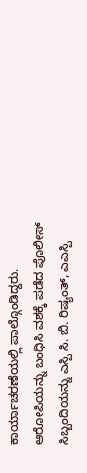ಕಾರ್ಯಾಚರಣೆಯಲ್ಲಿ ಪಾಲ್ಗೊಂಡಿದ್ದರು. ಆರೋಪಿಯನ್ನು ಬಂಧಿಸಿ ವಶಕ್ಕೆ ಪಡೆದ ಪೊಲೀಸ್ ಸಿಬ್ಬಂದಿಯನ್ನು ಎಸ್ಪಿ ಸಿ. ಬಿ. ರಿಷ್ಯಂತ್, ಎಎಸ್ಪಿ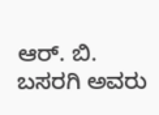ಆರ್. ಬಿ. ಬಸರಗಿ ಅವರು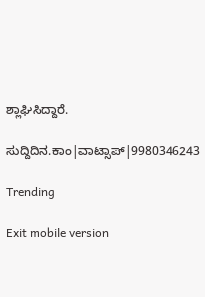ಶ್ಲಾಘಿಸಿದ್ದಾರೆ.

ಸುದ್ದಿದಿನ.ಕಾಂ|ವಾಟ್ಸಾಪ್|9980346243

Trending

Exit mobile version